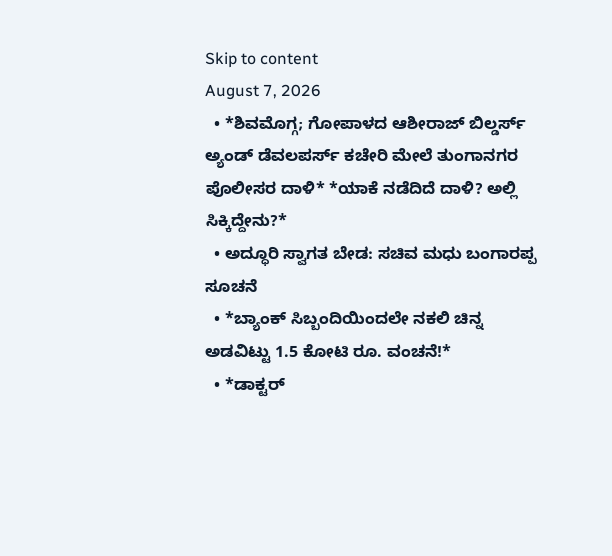Skip to content
August 7, 2026
  • *ಶಿವಮೊಗ್ಗ; ಗೋಪಾಳದ ಆಶೀರಾಜ್ ಬಿಲ್ಡರ್ಸ್ ಅ್ಯಂಡ್ ಡೆವಲಪರ್ಸ್ ಕಚೇರಿ ಮೇಲೆ ತುಂಗಾನಗರ ಪೊಲೀಸರ ದಾಳಿ* *ಯಾಕೆ ನಡೆದಿದೆ ದಾಳಿ? ಅಲ್ಲಿ ಸಿಕ್ಕಿದ್ದೇನು?*
  • ಅದ್ಧೂರಿ ಸ್ವಾಗತ ಬೇಡ: ಸಚಿವ ಮಧು ಬಂಗಾರಪ್ಪ ಸೂಚನೆ
  • *ಬ್ಯಾಂಕ್ ಸಿಬ್ಬಂದಿಯಿಂದಲೇ ನಕಲಿ ಚಿನ್ನ ಅಡವಿಟ್ಟು 1.5 ಕೋಟಿ ರೂ. ವಂಚನೆ!*
  • *ಡಾಕ್ಟರ್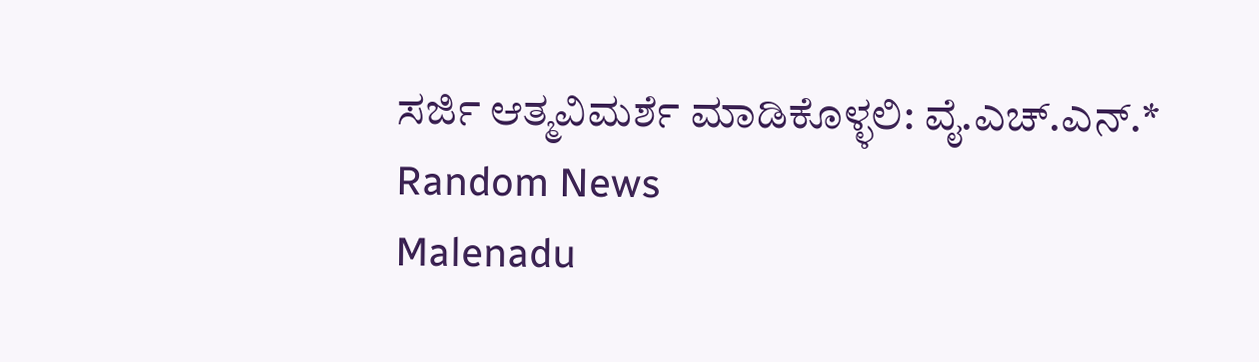ಸರ್ಜಿ ಆತ್ಮವಿಮರ್ಶೆ ಮಾಡಿಕೊಳ್ಳಲಿ: ವೈ.ಎಚ್.ಎನ್.*
Random News
Malenadu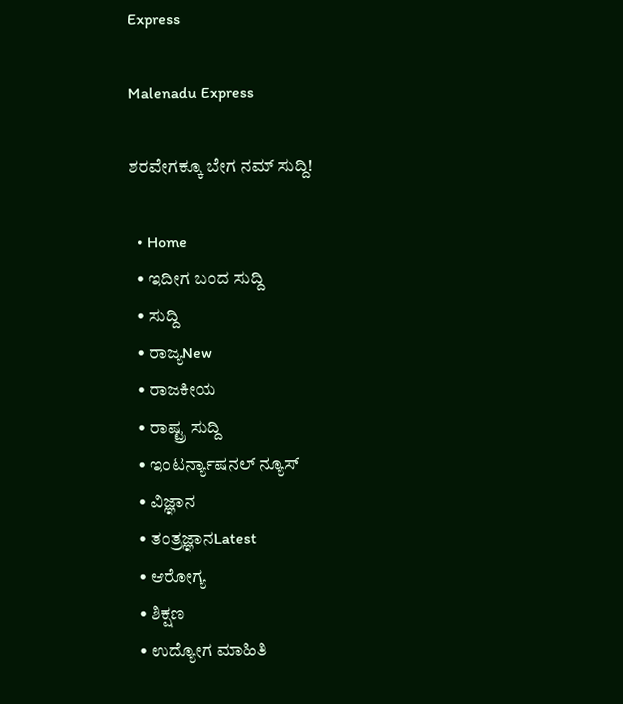Express

Malenadu Express

ಶರವೇಗಕ್ಕೂ ಬೇಗ ನಮ್ ಸುದ್ದಿ!

  • Home
  • ಇದೀಗ ಬಂದ ಸುದ್ದಿ
  • ಸುದ್ದಿ
  • ರಾಜ್ಯNew
  • ರಾಜಕೀಯ
  • ರಾಷ್ಟ್ರ ಸುದ್ದಿ
  • ಇಂಟರ್ನ್ಯಾಷನಲ್ ನ್ಯೂಸ್
  • ವಿಜ್ಞಾನ
  • ತಂತ್ರಜ್ಞಾನLatest
  • ಆರೋಗ್ಯ
  • ಶಿಕ್ಷಣ
  • ಉದ್ಯೋಗ ಮಾಹಿತಿ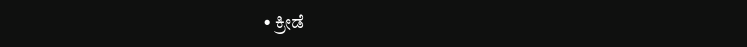• ಕ್ರೀಡೆ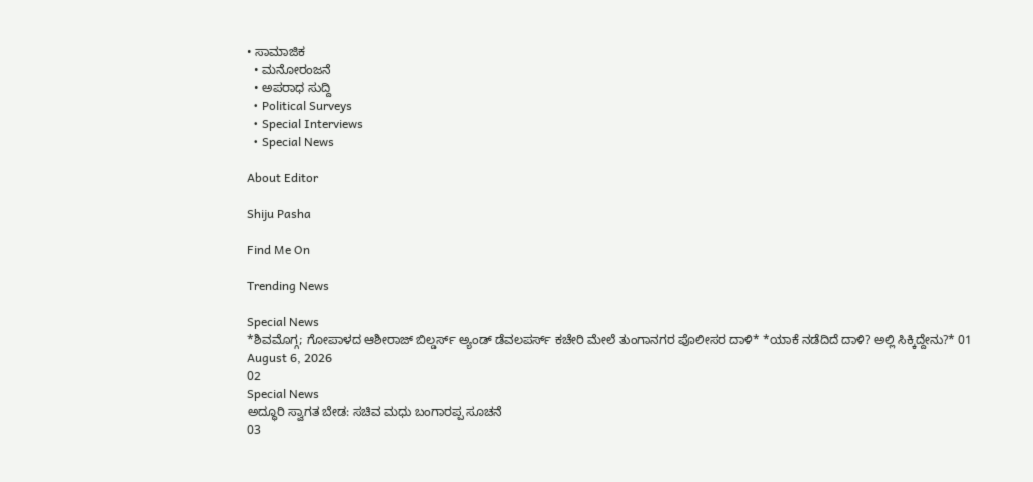• ಸಾಮಾಜಿಕ
  • ಮನೋರಂಜನೆ
  • ಅಪರಾಧ ಸುದ್ದಿ
  • Political Surveys
  • Special Interviews
  • Special News

About Editor

Shiju Pasha

Find Me On

Trending News

Special News
*ಶಿವಮೊಗ್ಗ; ಗೋಪಾಳದ ಆಶೀರಾಜ್ ಬಿಲ್ಡರ್ಸ್ ಅ್ಯಂಡ್ ಡೆವಲಪರ್ಸ್ ಕಚೇರಿ ಮೇಲೆ ತುಂಗಾನಗರ ಪೊಲೀಸರ ದಾಳಿ* *ಯಾಕೆ ನಡೆದಿದೆ ದಾಳಿ? ಅಲ್ಲಿ ಸಿಕ್ಕಿದ್ದೇನು?* 01
August 6, 2026
02
Special News
ಅದ್ಧೂರಿ ಸ್ವಾಗತ ಬೇಡ: ಸಚಿವ ಮಧು ಬಂಗಾರಪ್ಪ ಸೂಚನೆ
03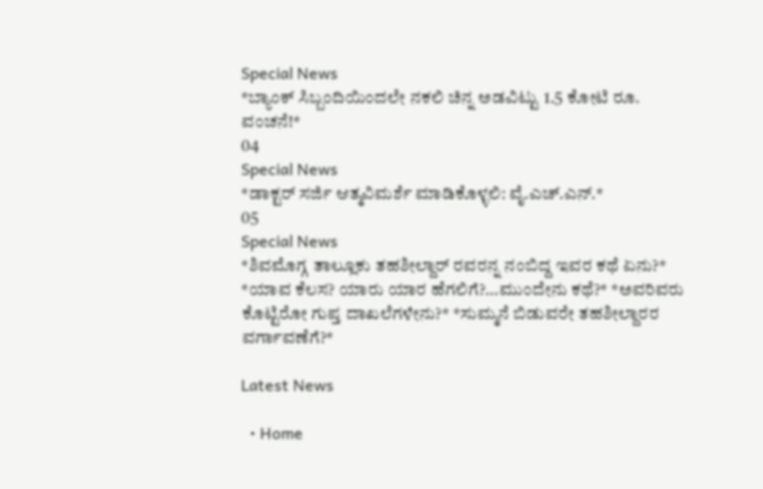Special News
*ಬ್ಯಾಂಕ್ ಸಿಬ್ಬಂದಿಯಿಂದಲೇ ನಕಲಿ ಚಿನ್ನ ಅಡವಿಟ್ಟು 1.5 ಕೋಟಿ ರೂ. ವಂಚನೆ!*
04
Special News
*ಡಾಕ್ಟರ್ ಸರ್ಜಿ ಆತ್ಮವಿಮರ್ಶೆ ಮಾಡಿಕೊಳ್ಳಲಿ: ವೈ.ಎಚ್.ಎನ್.*
05
Special News
*ಶಿವಮೊಗ್ಗ ತಾಲ್ಲೂಕು ತಹಶೀಲ್ದಾರ್ ರವರನ್ನ ನಂಬಿದ್ದ ಇವರ ಕಥೆ ಏನು?* *ಯಾವ ಕೆಲಸ? ಯಾರು ಯಾರ ಹೆಗಲಿಗೆ?…ಮುಂದೇನು ಕಥೆ?* *ಅವರಿವರು ಕೊಟ್ಟಿರೋ ಗುಪ್ತ ದಾಖಲೆಗಳೇನು?* *ಸುಮ್ಮನೆ ಬಿಡುವರೇ ತಹಶೀಲ್ದಾರರ ವರ್ಗಾವಣೆಗೆ?*

Latest News

  • Home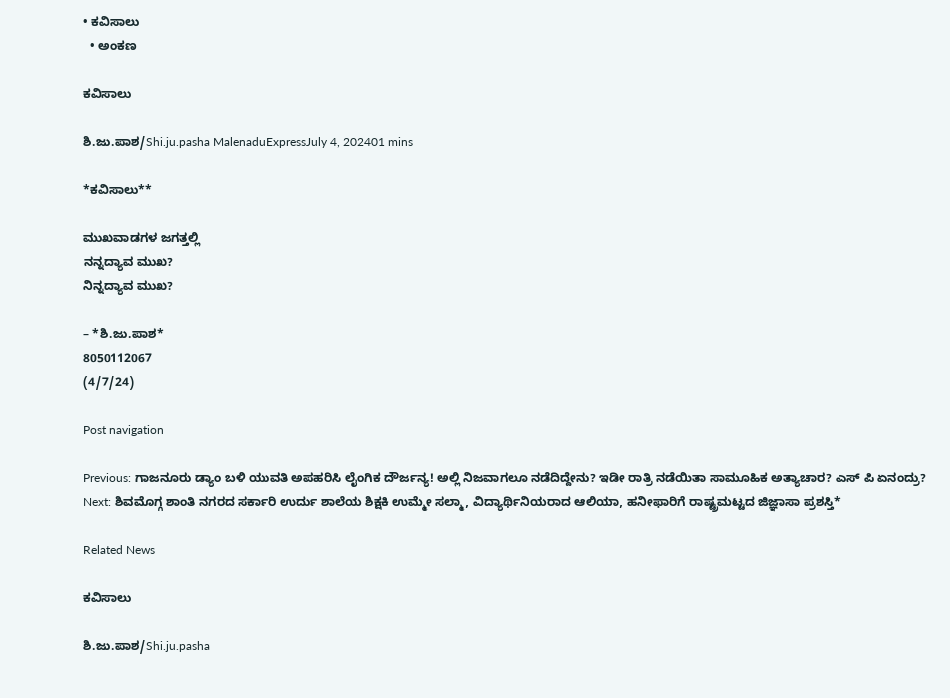• ಕವಿಸಾಲು
  • ಅಂಕಣ

ಕವಿಸಾಲು

ಶಿ.ಜು.ಪಾಶ/Shi.ju.pasha MalenaduExpressJuly 4, 202401 mins

*ಕವಿಸಾಲು**

ಮುಖವಾಡಗಳ ಜಗತ್ತಲ್ಲಿ
ನನ್ನದ್ಯಾವ ಮುಖ?
ನಿನ್ನದ್ಯಾವ ಮುಖ?

– *ಶಿ.ಜು.ಪಾಶ*
8050112067
(4/7/24)

Post navigation

Previous: ಗಾಜನೂರು ಡ್ಯಾಂ ಬಳಿ ಯುವತಿ ಅಪಹರಿಸಿ ಲೈಂಗಿಕ ದೌರ್ಜನ್ಯ! ಅಲ್ಲಿ ನಿಜವಾಗಲೂ ನಡೆದಿದ್ದೇನು? ಇಡೀ ರಾತ್ರಿ ನಡೆಯಿತಾ ಸಾಮೂಹಿಕ ಅತ್ಯಾಚಾರ? ಎಸ್ ಪಿ ಏನಂದ್ರು?
Next: ಶಿವಮೊಗ್ಗ ಶಾಂತಿ ನಗರದ ಸರ್ಕಾರಿ ಉರ್ದು ಶಾಲೆಯ ಶಿಕ್ಷಕಿ ಉಮ್ಮೇ ಸಲ್ಮಾ, ವಿದ್ಯಾರ್ಥಿನಿಯರಾದ ಆಲಿಯಾ, ಹನೀಫಾರಿಗೆ ರಾಷ್ಟ್ರಮಟ್ಟದ ಜಿಜ್ಞಾಸಾ ಪ್ರಶಸ್ತಿ*

Related News

ಕವಿಸಾಲು

ಶಿ.ಜು.ಪಾಶ/Shi.ju.pasha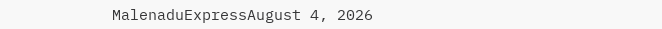MalenaduExpressAugust 4, 2026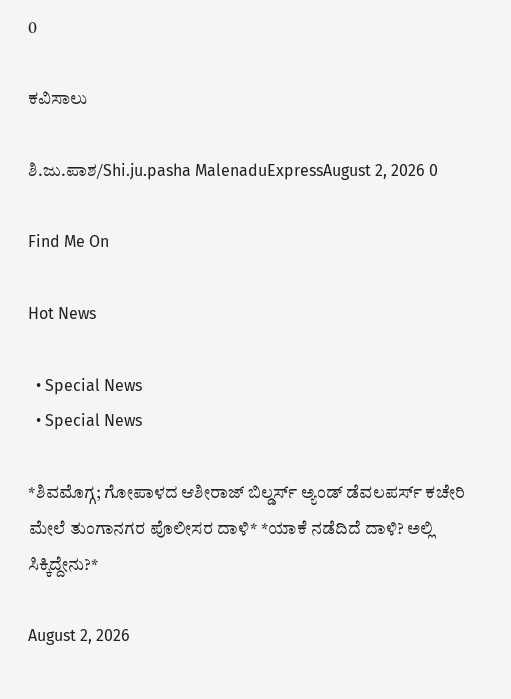0

ಕವಿಸಾಲು

ಶಿ.ಜು.ಪಾಶ/Shi.ju.pasha MalenaduExpressAugust 2, 2026 0

Find Me On

Hot News

  • Special News
  • Special News

*ಶಿವಮೊಗ್ಗ; ಗೋಪಾಳದ ಆಶೀರಾಜ್ ಬಿಲ್ಡರ್ಸ್ ಅ್ಯಂಡ್ ಡೆವಲಪರ್ಸ್ ಕಚೇರಿ ಮೇಲೆ ತುಂಗಾನಗರ ಪೊಲೀಸರ ದಾಳಿ* *ಯಾಕೆ ನಡೆದಿದೆ ದಾಳಿ? ಅಲ್ಲಿ ಸಿಕ್ಕಿದ್ದೇನು?*

August 2, 2026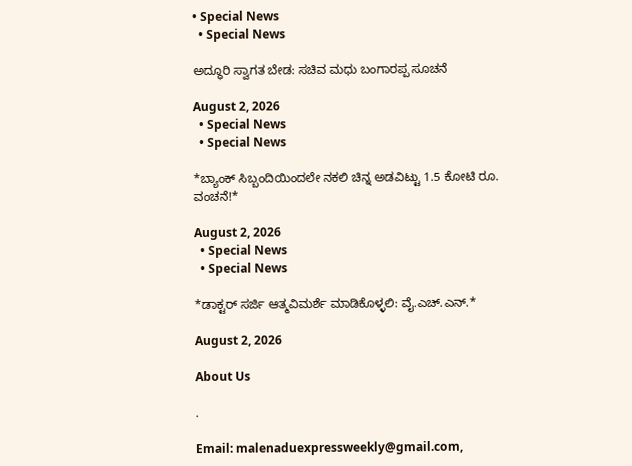• Special News
  • Special News

ಅದ್ಧೂರಿ ಸ್ವಾಗತ ಬೇಡ: ಸಚಿವ ಮಧು ಬಂಗಾರಪ್ಪ ಸೂಚನೆ

August 2, 2026
  • Special News
  • Special News

*ಬ್ಯಾಂಕ್ ಸಿಬ್ಬಂದಿಯಿಂದಲೇ ನಕಲಿ ಚಿನ್ನ ಅಡವಿಟ್ಟು 1.5 ಕೋಟಿ ರೂ. ವಂಚನೆ!*

August 2, 2026
  • Special News
  • Special News

*ಡಾಕ್ಟರ್ ಸರ್ಜಿ ಆತ್ಮವಿಮರ್ಶೆ ಮಾಡಿಕೊಳ್ಳಲಿ: ವೈ.ಎಚ್.ಎನ್.*

August 2, 2026

About Us

.

Email: malenaduexpressweekly@gmail.com,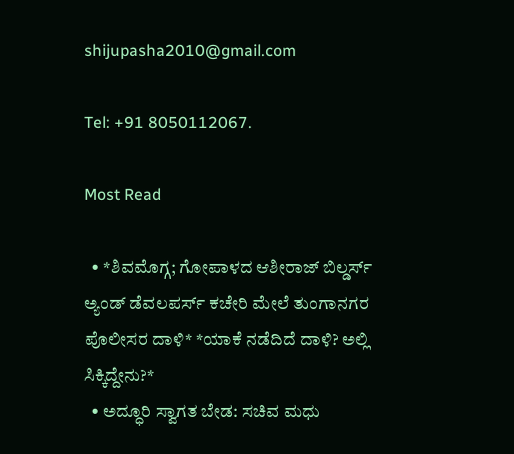shijupasha2010@gmail.com

Tel: +91 8050112067.

Most Read

  • *ಶಿವಮೊಗ್ಗ; ಗೋಪಾಳದ ಆಶೀರಾಜ್ ಬಿಲ್ಡರ್ಸ್ ಅ್ಯಂಡ್ ಡೆವಲಪರ್ಸ್ ಕಚೇರಿ ಮೇಲೆ ತುಂಗಾನಗರ ಪೊಲೀಸರ ದಾಳಿ* *ಯಾಕೆ ನಡೆದಿದೆ ದಾಳಿ? ಅಲ್ಲಿ ಸಿಕ್ಕಿದ್ದೇನು?*
  • ಅದ್ಧೂರಿ ಸ್ವಾಗತ ಬೇಡ: ಸಚಿವ ಮಧು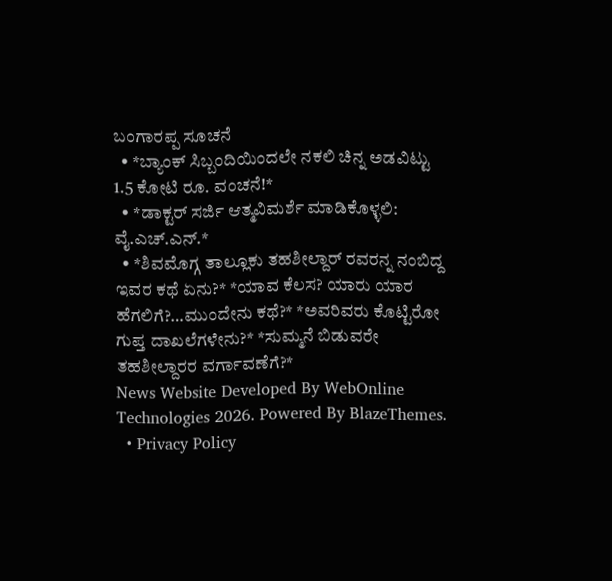ಬಂಗಾರಪ್ಪ ಸೂಚನೆ
  • *ಬ್ಯಾಂಕ್ ಸಿಬ್ಬಂದಿಯಿಂದಲೇ ನಕಲಿ ಚಿನ್ನ ಅಡವಿಟ್ಟು 1.5 ಕೋಟಿ ರೂ. ವಂಚನೆ!*
  • *ಡಾಕ್ಟರ್ ಸರ್ಜಿ ಆತ್ಮವಿಮರ್ಶೆ ಮಾಡಿಕೊಳ್ಳಲಿ: ವೈ.ಎಚ್.ಎನ್.*
  • *ಶಿವಮೊಗ್ಗ ತಾಲ್ಲೂಕು ತಹಶೀಲ್ದಾರ್ ರವರನ್ನ ನಂಬಿದ್ದ ಇವರ ಕಥೆ ಏನು?* *ಯಾವ ಕೆಲಸ? ಯಾರು ಯಾರ ಹೆಗಲಿಗೆ?…ಮುಂದೇನು ಕಥೆ?* *ಅವರಿವರು ಕೊಟ್ಟಿರೋ ಗುಪ್ತ ದಾಖಲೆಗಳೇನು?* *ಸುಮ್ಮನೆ ಬಿಡುವರೇ ತಹಶೀಲ್ದಾರರ ವರ್ಗಾವಣೆಗೆ?*
News Website Developed By WebOnline Technologies 2026. Powered By BlazeThemes.
  • Privacy Policy